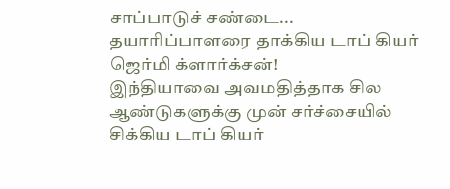சாப்பாடுச் சண்டை... தயாரிப்பாளரை தாக்கிய டாப் கியர் ஜெர்மி க்ளார்க்சன்!
இந்தியாவை அவமதித்தாக சில ஆண்டுகளுக்கு முன் சர்ச்சையில் சிக்கிய டாப் கியர்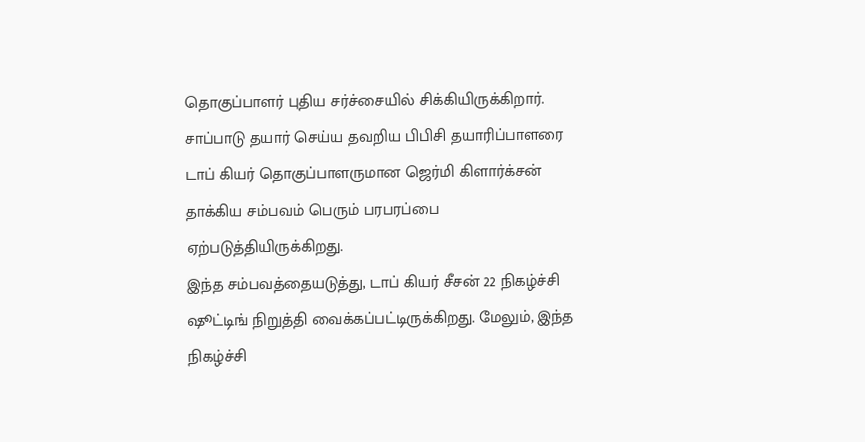தொகுப்பாளர் புதிய சர்ச்சையில் சிக்கியிருக்கிறார். சாப்பாடு தயார் செய்ய தவறிய பிபிசி தயாரிப்பாளரை டாப் கியர் தொகுப்பாளருமான ஜெர்மி கிளார்க்சன் தாக்கிய சம்பவம் பெரும் பரபரப்பை ஏற்படுத்தியிருக்கிறது.
இந்த சம்பவத்தையடுத்து, டாப் கியர் சீசன் 22 நிகழ்ச்சி ஷூட்டிங் நிறுத்தி வைக்கப்பட்டிருக்கிறது. மேலும், இந்த நிகழ்ச்சி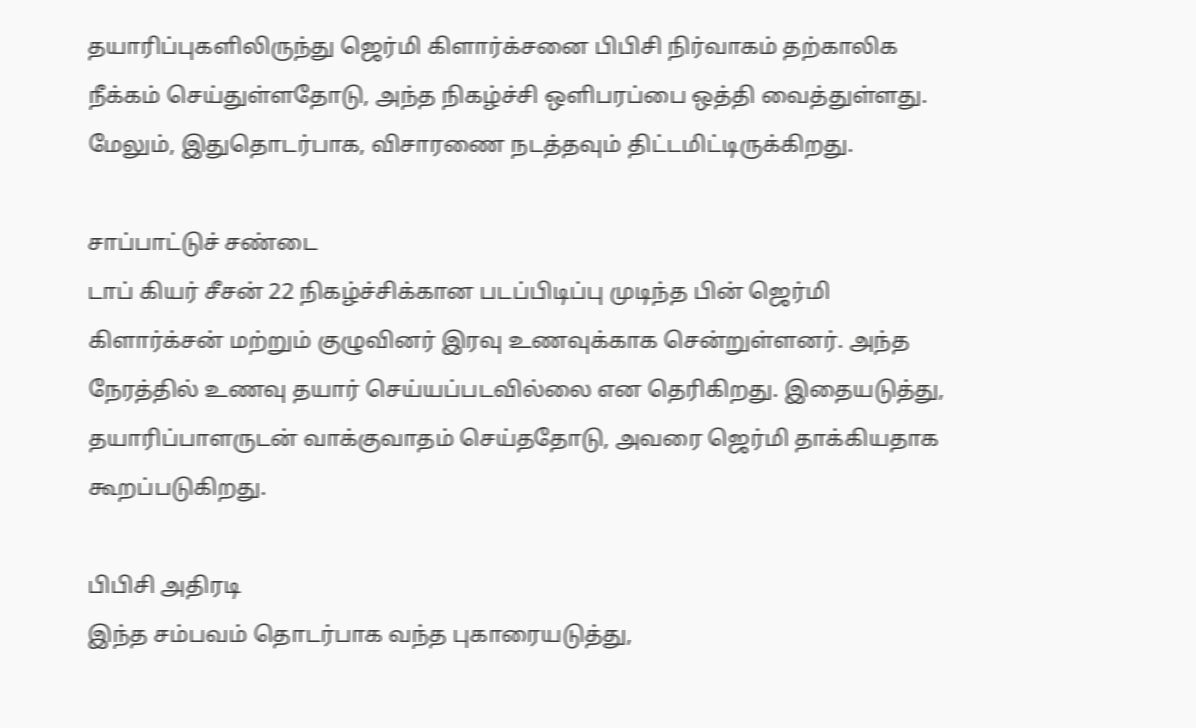தயாரிப்புகளிலிருந்து ஜெர்மி கிளார்க்சனை பிபிசி நிர்வாகம் தற்காலிக நீக்கம் செய்துள்ளதோடு, அந்த நிகழ்ச்சி ஒளிபரப்பை ஒத்தி வைத்துள்ளது. மேலும், இதுதொடர்பாக, விசாரணை நடத்தவும் திட்டமிட்டிருக்கிறது.

சாப்பாட்டுச் சண்டை
டாப் கியர் சீசன் 22 நிகழ்ச்சிக்கான படப்பிடிப்பு முடிந்த பின் ஜெர்மி கிளார்க்சன் மற்றும் குழுவினர் இரவு உணவுக்காக சென்றுள்ளனர். அந்த நேரத்தில் உணவு தயார் செய்யப்படவில்லை என தெரிகிறது. இதையடுத்து, தயாரிப்பாளருடன் வாக்குவாதம் செய்ததோடு, அவரை ஜெர்மி தாக்கியதாக கூறப்படுகிறது.

பிபிசி அதிரடி
இந்த சம்பவம் தொடர்பாக வந்த புகாரையடுத்து,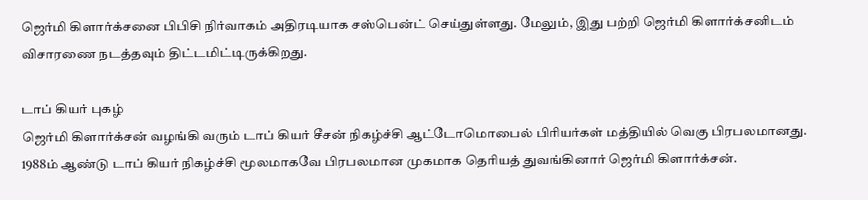ஜெர்மி கிளார்க்சனை பிபிசி நிர்வாகம் அதிரடியாக சஸ்பென்ட் செய்துள்ளது. மேலும், இது பற்றி ஜெர்மி கிளார்க்சனிடம் விசாரணை நடத்தவும் திட்டமிட்டிருக்கிறது.

டாப் கியர் புகழ்
ஜெர்மி கிளார்க்சன் வழங்கி வரும் டாப் கியர் சீசன் நிகழ்ச்சி ஆட்டோமொபைல் பிரியர்கள் மத்தியில் வெகு பிரபலமானது. 1988ம் ஆண்டு டாப் கியர் நிகழ்ச்சி மூலமாகவே பிரபலமான முகமாக தெரியத் துவங்கினார் ஜெர்மி கிளார்க்சன்.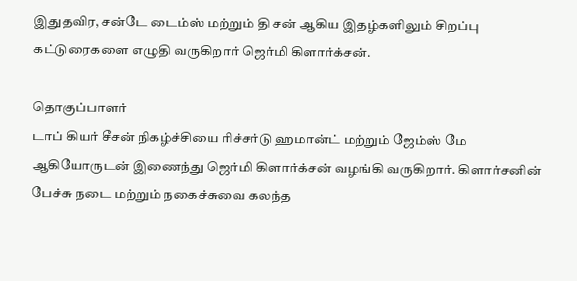இதுதவிர, சன்டே டைம்ஸ் மற்றும் தி சன் ஆகிய இதழ்களிலும் சிறப்பு கட்டுரைகளை எழுதி வருகிறார் ஜெர்மி கிளார்க்சன்.

தொகுப்பாளர்
டாப் கியர் சீசன் நிகழ்ச்சியை ரிச்சர்டு ஹமான்ட் மற்றும் ஜேம்ஸ் மே ஆகியோருடன் இணைந்து ஜெர்மி கிளார்க்சன் வழங்கி வருகிறார். கிளார்சனின் பேச்சு நடை மற்றும் நகைச்சுவை கலந்த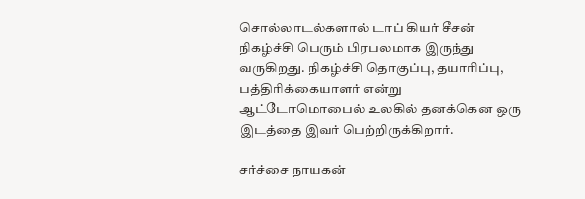சொல்லாடல்களால் டாப் கியர் சீசன் நிகழ்ச்சி பெரும் பிரபலமாக இருந்து வருகிறது. நிகழ்ச்சி தொகுப்பு, தயாரிப்பு, பத்திரிக்கையாளர் என்று ஆட்டோமொபைல் உலகில் தனக்கென ஒரு இடத்தை இவர் பெற்றிருக்கிறார்.

சர்ச்சை நாயகன்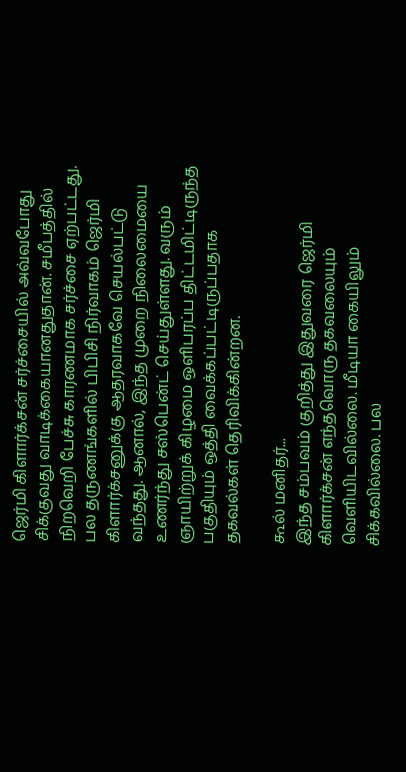ஜெர்மி கிளார்க்சன் சர்ச்சையில் அவ்வபோது சிக்குவது வாடிக்கையானதுதான். சமீபத்தில் நிறவெறி பேச்சு காரணமாக சர்ச்சை ஏற்பட்டது. பல தருணங்களில் பிபிசி நிர்வாகம் ஜெர்மி கிளார்க்சனுக்கு ஆதரவாகவே செயல்பட்டு வந்தது. ஆனால், இந்த முறை நிலைமையை உணர்ந்து சஸ்பென்ட் செய்துள்ளது. வரும் ஞாயிற்றுக் கிழமை ஒளிபரப்ப திட்டமிட்டிருந்த பகுதியும் ஒத்தி வைக்கப்பட்டிருப்பதாக தகவல்கள் தெரிவிக்கின்றன.

கூல் மனிதர்...
இந்த சம்பவம் குறித்து இதுவரை ஜெர்மி கிளார்க்சன் எந்தவொரு தகவலையும் வெளியிடவில்லை. மீடியா கையிலும் சிக்கவில்லை. பல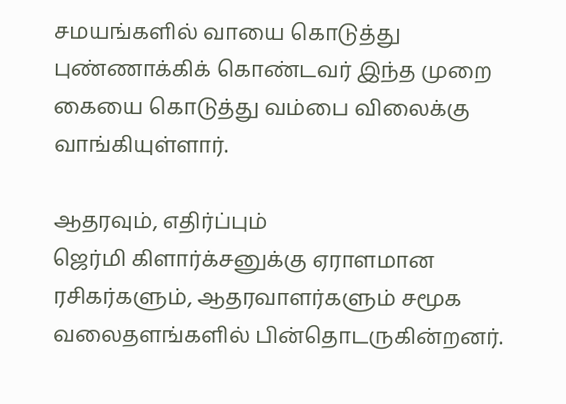சமயங்களில் வாயை கொடுத்து புண்ணாக்கிக் கொண்டவர் இந்த முறை கையை கொடுத்து வம்பை விலைக்கு வாங்கியுள்ளார்.

ஆதரவும், எதிர்ப்பும்
ஜெர்மி கிளார்க்சனுக்கு ஏராளமான ரசிகர்களும், ஆதரவாளர்களும் சமூக வலைதளங்களில் பின்தொடருகின்றனர்.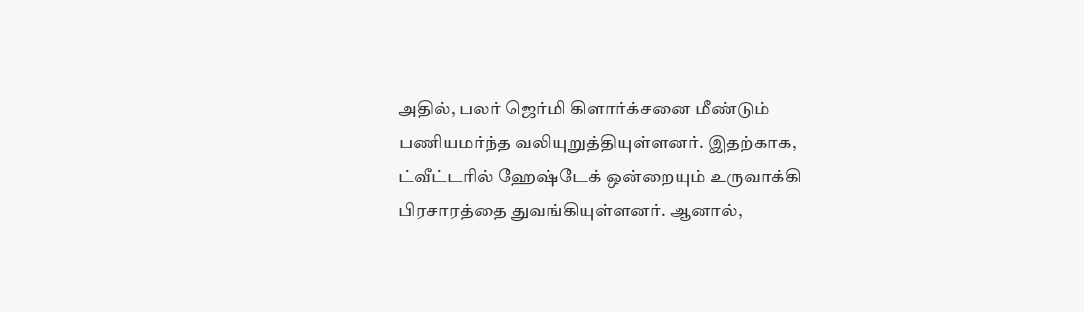அதில், பலர் ஜெர்மி கிளார்க்சனை மீண்டும் பணியமர்ந்த வலியுறுத்தியுள்ளனர். இதற்காக, ட்வீட்டரில் ஹேஷ்டேக் ஒன்றையும் உருவாக்கி பிரசாரத்தை துவங்கியுள்ளனர். ஆனால்,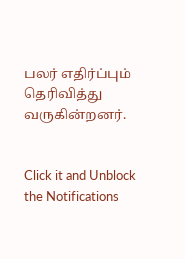பலர் எதிர்ப்பும் தெரிவித்து வருகின்றனர்.


Click it and Unblock the Notifications